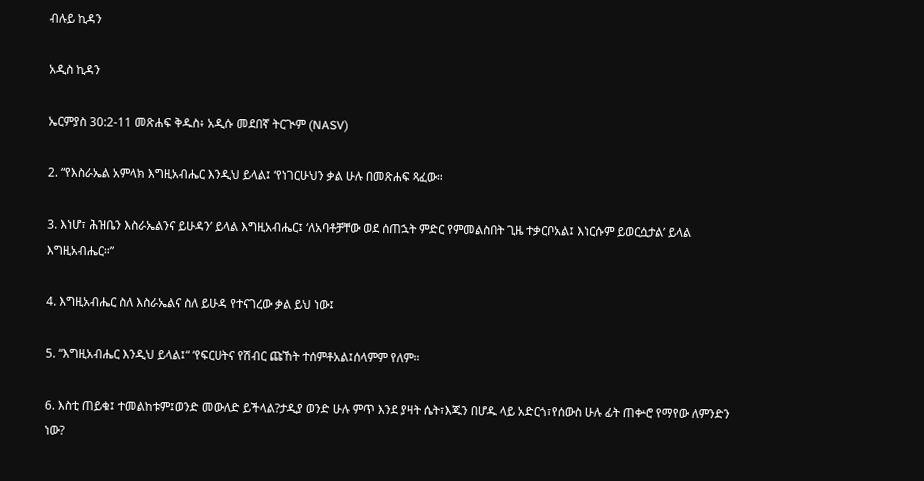ብሉይ ኪዳን

አዲስ ኪዳን

ኤርምያስ 30:2-11 መጽሐፍ ቅዱስ፥ አዲሱ መደበኛ ትርጒም (NASV)

2. “የእስራኤል አምላክ እግዚአብሔር እንዲህ ይላል፤ ‘የነገርሁህን ቃል ሁሉ በመጽሐፍ ጻፈው።

3. እነሆ፣ ሕዝቤን እስራኤልንና ይሁዳን’ ይላል እግዚአብሔር፤ ‘ለአባቶቻቸው ወደ ሰጠኋት ምድር የምመልስበት ጊዜ ተቃርቦአል፤ እነርሱም ይወርሷታል’ ይላል እግዚአብሔር።”

4. እግዚአብሔር ስለ እስራኤልና ስለ ይሁዳ የተናገረው ቃል ይህ ነው፤

5. “እግዚአብሔር እንዲህ ይላል፤“ ‘የፍርሀትና የሽብር ጩኸት ተሰምቶአል፤ሰላምም የለም።

6. እስቲ ጠይቁ፤ ተመልከቱም፤ወንድ መውለድ ይችላል?ታዲያ ወንድ ሁሉ ምጥ እንደ ያዛት ሴት፣እጁን በሆዱ ላይ አድርጎ፣የሰውስ ሁሉ ፊት ጠቍሮ የማየው ለምንድን ነው?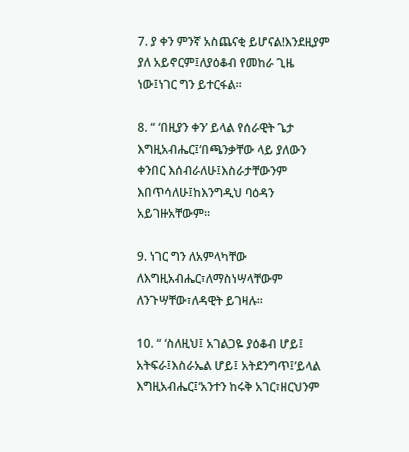7. ያ ቀን ምንኛ አስጨናቂ ይሆናል!እንደዚያም ያለ አይኖርም፤ለያዕቆብ የመከራ ጊዜ ነው፤ነገር ግን ይተርፋል።

8. “ ‘በዚያን ቀን’ ይላል የሰራዊት ጌታ እግዚአብሔር፤‘በጫንቃቸው ላይ ያለውን ቀንበር እሰብራለሁ፤እስራታቸውንም እበጥሳለሁ፤ከእንግዲህ ባዕዳን አይገዙአቸውም።

9. ነገር ግን ለአምላካቸው ለእግዚአብሔር፣ለማስነሣላቸውም ለንጉሣቸው፣ለዳዊት ይገዛሉ።

10. “ ‘ስለዚህ፤ አገልጋዬ ያዕቆብ ሆይ፤ አትፍራ፤እስራኤል ሆይ፤ አትደንግጥ፤’ይላል እግዚአብሔር፤‘አንተን ከሩቅ አገር፣ዘርህንም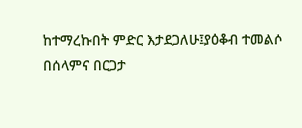ከተማረኩበት ምድር እታደጋለሁ፤ያዕቆብ ተመልሶ በሰላምና በርጋታ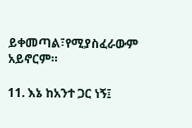ይቀመጣል፣የሚያስፈራውም አይኖርም።

11. እኔ ከአንተ ጋር ነኝ፤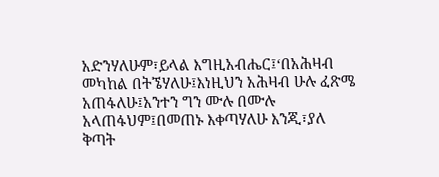አድንሃለሁም፣ይላል እግዚአብሔር፤‘በአሕዛብ መካከል በትኜሃለሁ፤እነዚህን አሕዛብ ሁሉ ፈጽሜ አጠፋለሁ፤አንተን ግን ሙሉ በሙሉ አላጠፋህም፤በመጠኑ እቀጣሃለሁ እንጂ፣ያለ ቅጣት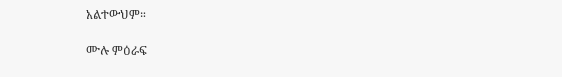አልተውህም።

ሙሉ ምዕራፍ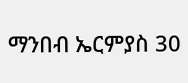ማንበብ ኤርምያስ 30